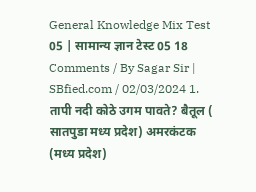General Knowledge Mix Test 05 | सामान्य ज्ञान टेस्ट 05 18 Comments / By Sagar Sir | SBfied.com / 02/03/2024 1. तापी नदी कोठे उगम पावते? बैतूल ( सातपुडा मध्य प्रदेश) अमरकंटक (मध्य प्रदेश)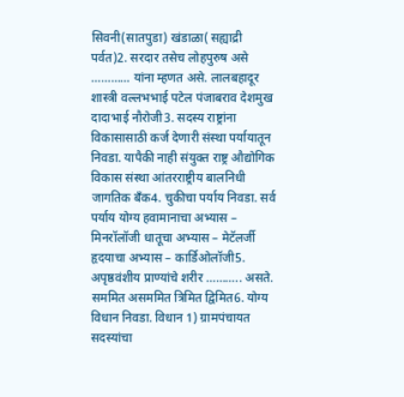सिवनी(सातपुडा) खंडाळा( सह्याद्री पर्वत)2. सरदार तसेच लोहपुरुष असे ………… यांना म्हणत असे. लालबहादूर शास्त्री वल्लभभाई पटेल पंजाबराव देशमुख दादाभाई नौरोजी3. सदस्य राष्ट्रांना विकासासाठी कर्ज देणारी संस्था पर्यायातून निवडा. यापैकी नाही संयुक्त राष्ट्र औद्योगिक विकास संस्था आंतरराष्ट्रीय बालनिधी जागतिक बँक4. चुकीचा पर्याय निवडा. सर्व पर्याय योग्य हवामानाचा अभ्यास – मिनरॉलॉजी धातूचा अभ्यास – मेटॅलर्जी हृदयाचा अभ्यास – कार्डिओलॉजी5. अपृष्ठवंशीय प्राण्यांचे शरीर ……….. असते. सममित असममित त्रिमित द्विमित6. योग्य विधान निवडा. विधान 1) ग्रामपंचायत सदस्यांचा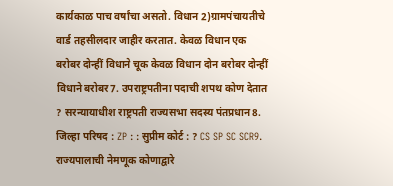कार्यकाळ पाच वर्षांचा असतो. विधान 2)ग्रामपंचायतीचे वार्ड तहसीलदार जाहीर करतात. केवळ विधान एक बरोबर दोन्हीं विधाने चूक केवळ विधान दोन बरोबर दोन्हीं विधाने बरोबर7. उपराष्ट्रपतीना पदाची शपथ कोण देतात ? सरन्यायाधीश राष्ट्रपती राज्यसभा सदस्य पंतप्रधान8. जिल्हा परिषद : ZP : : सुप्रीम कोर्ट : ? CS SP SC SCR9. राज्यपालाची नेमणूक कोणाद्वारे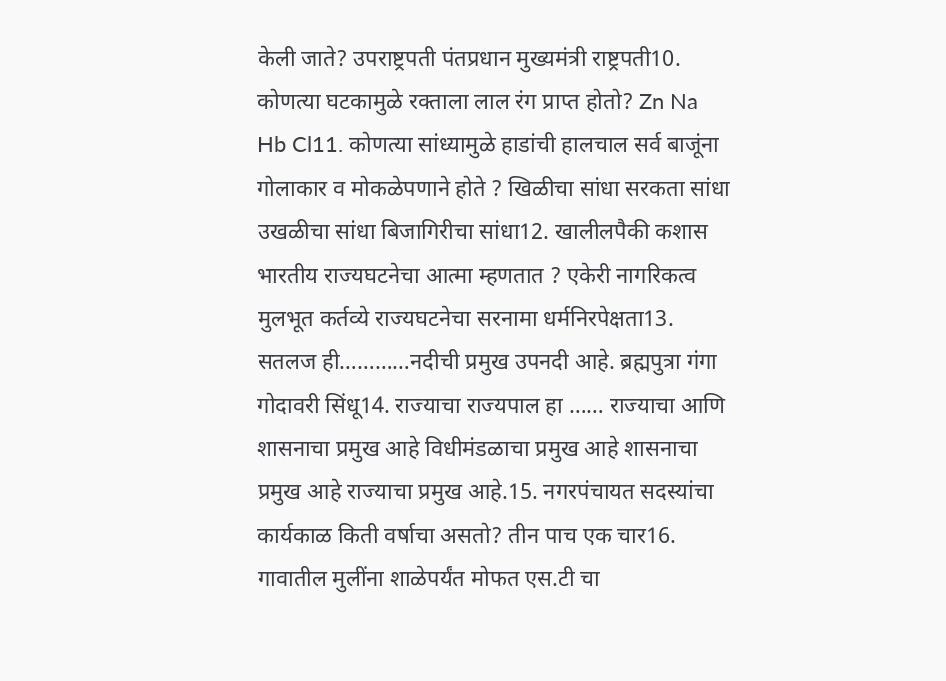केली जाते? उपराष्ट्रपती पंतप्रधान मुख्यमंत्री राष्ट्रपती10. कोणत्या घटकामुळे रक्ताला लाल रंग प्राप्त होतो? Zn Na Hb Cl11. कोणत्या सांध्यामुळे हाडांची हालचाल सर्व बाजूंना गोलाकार व मोकळेपणाने होते ? खिळीचा सांधा सरकता सांधा उखळीचा सांधा बिजागिरीचा सांधा12. खालीलपैकी कशास भारतीय राज्यघटनेचा आत्मा म्हणतात ? एकेरी नागरिकत्व मुलभूत कर्तव्ये राज्यघटनेचा सरनामा धर्मनिरपेक्षता13. सतलज ही…………नदीची प्रमुख उपनदी आहे. ब्रह्मपुत्रा गंगा गोदावरी सिंधू14. राज्याचा राज्यपाल हा …… राज्याचा आणि शासनाचा प्रमुख आहे विधीमंडळाचा प्रमुख आहे शासनाचा प्रमुख आहे राज्याचा प्रमुख आहे.15. नगरपंचायत सदस्यांचा कार्यकाळ किती वर्षाचा असतो? तीन पाच एक चार16. गावातील मुलींना शाळेपर्यंत मोफत एस.टी चा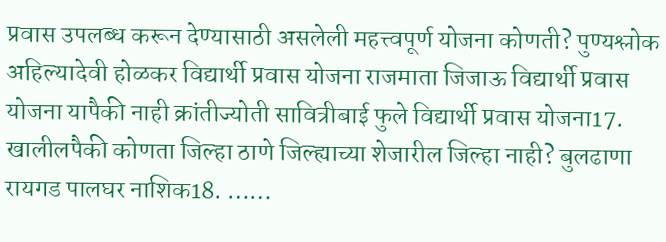प्रवास उपलब्ध करून देण्यासाठी असलेली महत्त्वपूर्ण योजना कोणती? पुण्यश्लोक अहिल्यादेवी होळकर विद्यार्थी प्रवास योजना राजमाता जिजाऊ विद्यार्थी प्रवास योजना यापैकी नाही क्रांतीज्योती सावित्रीबाई फुले विद्यार्थी प्रवास योजना17. खालीलपैकी कोणता जिल्हा ठाणे जिल्ह्याच्या शेजारील जिल्हा नाही? बुलढाणा रायगड पालघर नाशिक18. ……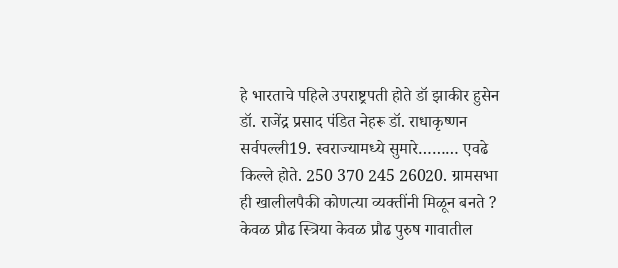हे भारताचे पहिले उपराष्ट्रपती होते डॉ झाकीर हुसेन डॉ. राजेंद्र प्रसाद पंडित नेहरू डॉ. राधाकृष्णन सर्वपल्ली19. स्वराज्यामध्ये सुमारे……… एवढे किल्ले होते. 250 370 245 26020. ग्रामसभा ही खालीलपैकी कोणत्या व्यक्तींनी मिळून बनते ? केवळ प्रौढ स्त्रिया केवळ प्रौढ पुरुष गावातील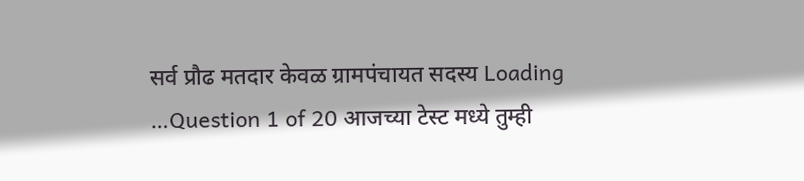सर्व प्रौढ मतदार केवळ ग्रामपंचायत सदस्य Loading …Question 1 of 20 आजच्या टेस्ट मध्ये तुम्ही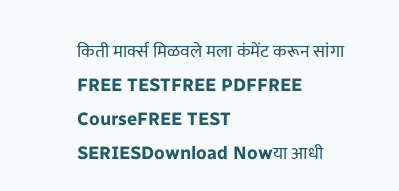किती मार्क्स मिळवले मला कंमेंट करून सांगा FREE TESTFREE PDFFREE CourseFREE TEST SERIESDownload Nowया आधी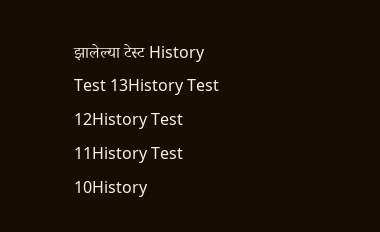झालेल्या टेस्ट History Test 13History Test 12History Test 11History Test 10History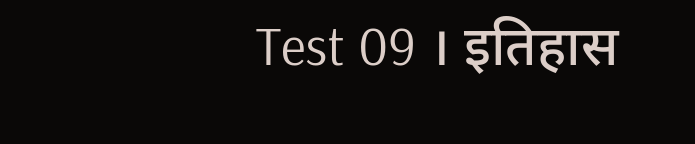Test 09 । इतिहास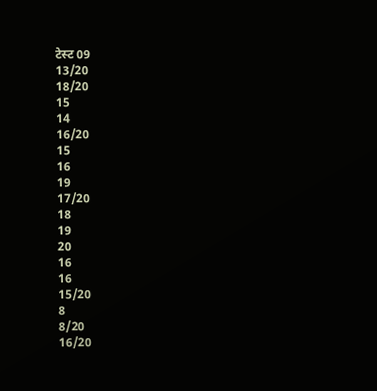टेस्ट 09
13/20
18/20
15
14
16/20
15
16
19
17/20
18
19
20
16
16
15/20
8
8/20
16/20